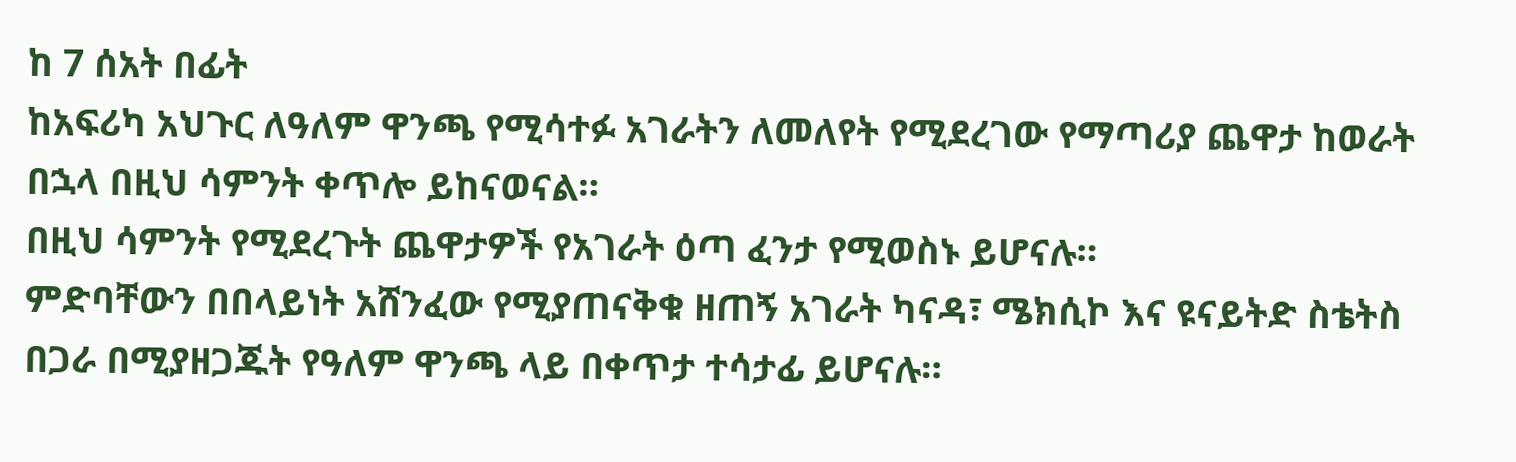ከ 7 ሰአት በፊት
ከአፍሪካ አህጉር ለዓለም ዋንጫ የሚሳተፉ አገራትን ለመለየት የሚደረገው የማጣሪያ ጨዋታ ከወራት በኋላ በዚህ ሳምንት ቀጥሎ ይከናወናል።
በዚህ ሳምንት የሚደረጉት ጨዋታዎች የአገራት ዕጣ ፈንታ የሚወስኑ ይሆናሉ።
ምድባቸውን በበላይነት አሸንፈው የሚያጠናቅቁ ዘጠኝ አገራት ካናዳ፣ ሜክሲኮ እና ዩናይትድ ስቴትስ በጋራ በሚያዘጋጁት የዓለም ዋንጫ ላይ በቀጥታ ተሳታፊ ይሆናሉ።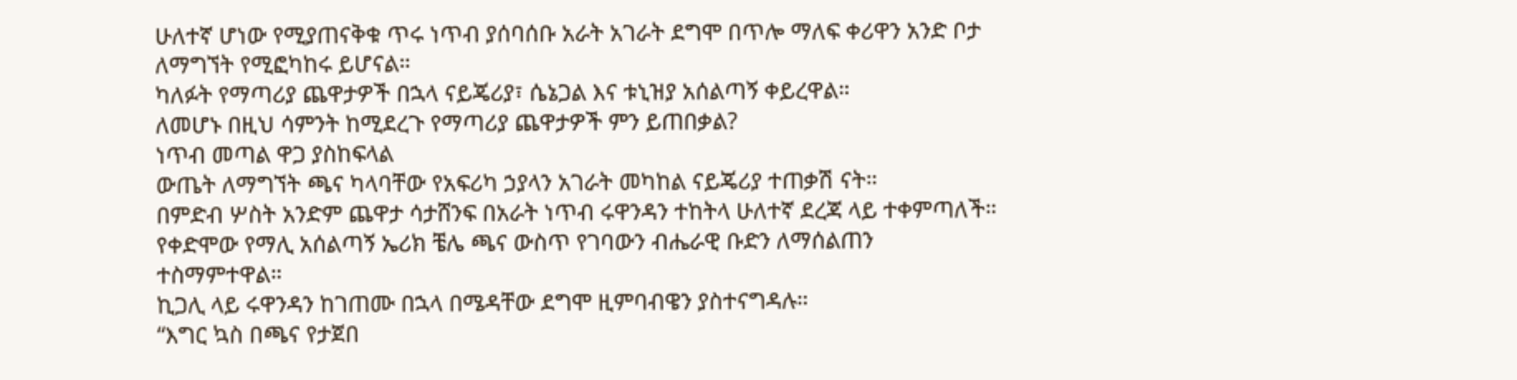ሁለተኛ ሆነው የሚያጠናቅቁ ጥሩ ነጥብ ያሰባሰቡ አራት አገራት ደግሞ በጥሎ ማለፍ ቀሪዋን አንድ ቦታ ለማግኘት የሚፎካከሩ ይሆናል።
ካለፉት የማጣሪያ ጨዋታዎች በኋላ ናይጄሪያ፣ ሴኔጋል እና ቱኒዝያ አሰልጣኝ ቀይረዋል።
ለመሆኑ በዚህ ሳምንት ከሚደረጉ የማጣሪያ ጨዋታዎች ምን ይጠበቃል?
ነጥብ መጣል ዋጋ ያስከፍላል
ውጤት ለማግኘት ጫና ካላባቸው የአፍሪካ ኃያላን አገራት መካከል ናይጄሪያ ተጠቃሽ ናት።
በምድብ ሦስት አንድም ጨዋታ ሳታሸንፍ በአራት ነጥብ ሩዋንዳን ተከትላ ሁለተኛ ደረጃ ላይ ተቀምጣለች።
የቀድሞው የማሊ አሰልጣኝ ኤሪክ ቼሌ ጫና ውስጥ የገባውን ብሔራዊ ቡድን ለማሰልጠን ተስማምተዋል።
ኪጋሊ ላይ ሩዋንዳን ከገጠሙ በኋላ በሜዳቸው ደግሞ ዚምባብዌን ያስተናግዳሉ።
“እግር ኳስ በጫና የታጀበ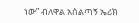ነው” ብለዋል አሰልጣኝ ኤሪክ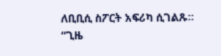ለቢቢሲ ስፖርት አፍሪካ ሲገልጹ።
“ጊዜ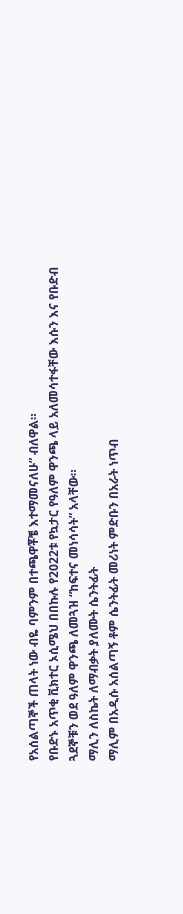የአሰልጣኞች ጠላት ነው ብዬ ባምንም በተጫዋቾቼ እተማመናለሁ” ብለዋል።
የቡድኑ አጥቂ ቪክተር ኦሲሜህ በበኩሉ የ2022ቱ የኳታር የዓለም ዋንጫ ላይ አለመሳተፋቸው እሱን እና የቡድብ ጓደኞቹን ወደ ዓለም ዋንጫ ለመጓዝ “ከፍተና መነሳሳት” አላቸው።
ማሊን ለስኬት ለማብቃት ያለሙት ሴንትፊት
ማሊም በአዲሱ አሰልጣኝ ቶም ሴንትፊት መሪነት ምድቡን በአራት ነጥብ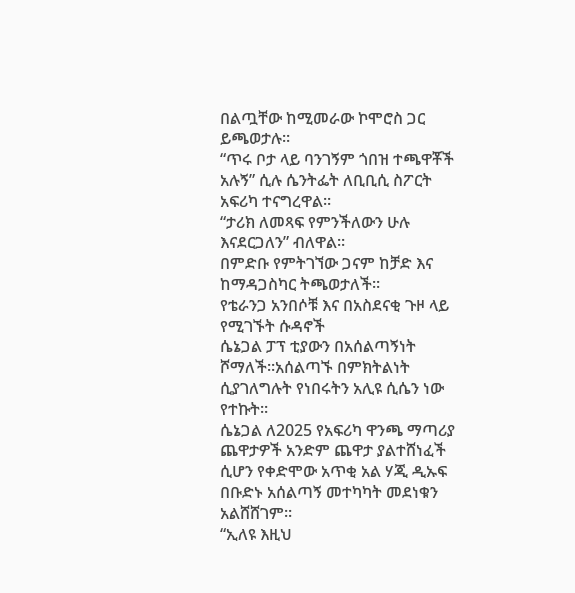በልጧቸው ከሚመራው ኮሞሮስ ጋር ይጫወታሉ።
“ጥሩ ቦታ ላይ ባንገኝም ጎበዝ ተጫዋቾች አሉኝ” ሲሉ ሴንትፌት ለቢቢሲ ስፖርት አፍሪካ ተናግረዋል።
“ታሪክ ለመጻፍ የምንችለውን ሁሉ እናደርጋለን” ብለዋል።
በምድቡ የምትገኘው ጋናም ከቻድ እና ከማዳጋስካር ትጫወታለች።
የቴራንጋ አንበሶቹ እና በአስደናቂ ጉዞ ላይ የሚገኙት ሱዳኖች
ሴኔጋል ፓፕ ቲያውን በአሰልጣኝነት ሾማለች።አሰልጣኙ በምክትልነት ሲያገለግሉት የነበሩትን አሊዩ ሲሴን ነው የተኩት።
ሴኔጋል ለ2025 የአፍሪካ ዋንጫ ማጣሪያ ጨዋታዎች አንድም ጨዋታ ያልተሸነፈች ሲሆን የቀድሞው አጥቂ አል ሃጂ ዲኡፍ በቡድኑ አሰልጣኝ መተካካት መደነቁን አልሸሸገም።
“ኢለዩ እዚህ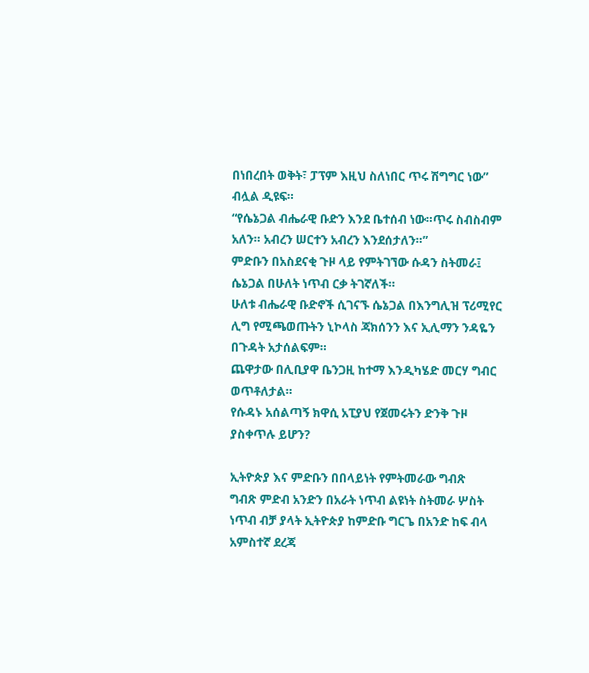በነበረበት ወቅት፣ ፓፕም እዚህ ስለነበር ጥሩ ሽግግር ነው” ብሏል ዲዩፍ።
“የሴኔጋል ብሔራዊ ቡድን እንደ ቤተሰብ ነው።ጥሩ ስብስብም አለን። አብረን ሠርተን አብረን እንደሰታለን።”
ምድቡን በአስደናቂ ጉዞ ላይ የምትገኘው ሱዳን ስትመራ፤ ሴኔጋል በሁለት ነጥብ ርቃ ትገኛለች።
ሁለቱ ብሔራዊ ቡድኖች ሲገናኙ ሴኔጋል በእንግሊዝ ፕሪሚየር ሊግ የሚጫወጡትን ኒኮላስ ጃክሰንን እና ኢሊማን ንዳዬን በጉዳት አታሰልፍም።
ጨዋታው በሊቢያዋ ቤንጋዚ ከተማ እንዲካሄድ መርሃ ግብር ወጥቶለታል።
የሱዳኑ አሰልጣኝ ክዋሲ አፒያህ የጀመሩትን ድንቅ ጉዞ ያስቀጥሉ ይሆን?

ኢትዮጵያ እና ምድቡን በበላይነት የምትመራው ግብጽ
ግብጽ ምድብ አንድን በአራት ነጥብ ልዩነት ስትመራ ሦስት ነጥብ ብቻ ያላት ኢትዮጵያ ከምድቡ ግርጌ በአንድ ከፍ ብላ አምስተኛ ደረጃ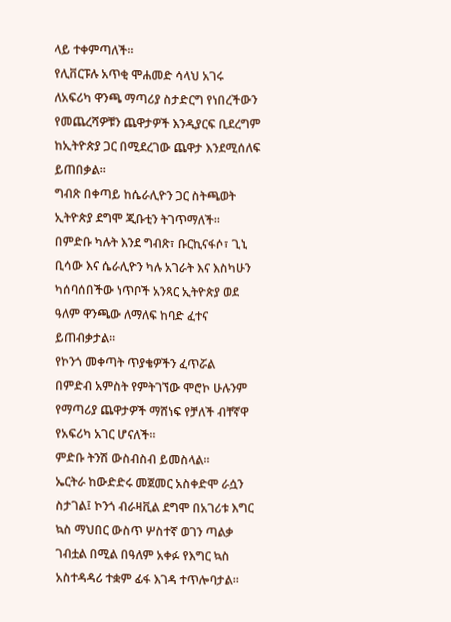ላይ ተቀምጣለች።
የሊቨርፑሉ አጥቂ ሞሐመድ ሳላህ አገሩ ለአፍሪካ ዋንጫ ማጣሪያ ስታድርግ የነበረችውን የመጨረሻዎቹን ጨዋታዎች እንዲያርፍ ቢደረግም ከኢትዮጵያ ጋር በሚደረገው ጨዋታ እንደሚሰለፍ ይጠበቃል።
ግብጽ በቀጣይ ከሴራሊዮን ጋር ስትጫወት ኢትዮጵያ ደግሞ ጂቡቲን ትገጥማለች።
በምድቡ ካሉት እንደ ግብጽ፣ ቡርኪናፋሶ፣ ጊኒ ቢሳው እና ሴራሊዮን ካሉ አገራት እና እስካሁን ካሰባሰበችው ነጥቦች አንጻር ኢትዮጵያ ወደ ዓለም ዋንጫው ለማለፍ ከባድ ፈተና ይጠብቃታል።
የኮንጎ መቀጣት ጥያቄዎችን ፈጥሯል
በምድብ አምስት የምትገኘው ሞሮኮ ሁሉንም የማጣሪያ ጨዋታዎች ማሸነፍ የቻለች ብቸኛዋ የአፍሪካ አገር ሆናለች።
ምድቡ ትንሽ ውስብስብ ይመስላል።
ኤርትራ ከውድድሩ መጀመር አስቀድሞ ራሷን ስታገል፤ ኮንጎ ብራዛቪል ደግሞ በአገሪቱ እግር ኳስ ማህበር ውስጥ ሦስተኛ ወገን ጣልቃ ገብቷል በሚል በዓለም አቀፉ የእግር ኳስ አስተዳዳሪ ተቋም ፊፋ እገዳ ተጥሎባታል።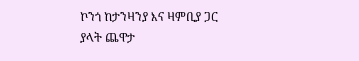ኮንጎ ከታንዛንያ እና ዛምቢያ ጋር ያላት ጨዋታ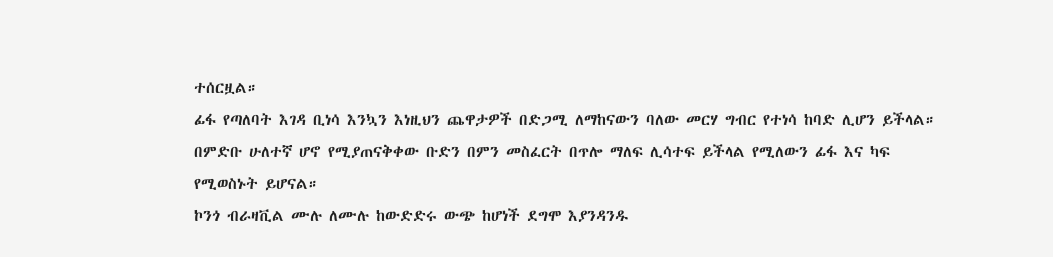ተሰርዟል።
ፊፋ የጣለባት እገዳ ቢነሳ እንኳን እነዚህን ጨዋታዎች በድጋሚ ለማከናውን ባለው መርሃ ግብር የተነሳ ከባድ ሊሆን ይችላል።
በምድቡ ሁለተኛ ሆኖ የሚያጠናቅቀው ቡድን በምን መስፈርት በጥሎ ማለፍ ሊሳተፍ ይችላል የሚለውን ፊፋ እና ካፍ የሚወስኑት ይሆናል።
ኮንጎ ብራዛቪል ሙሉ ለሙሉ ከውድድሩ ውጭ ከሆነች ደግሞ እያንዳንዱ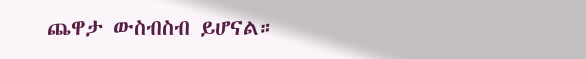ጨዋታ ውስብስብ ይሆናል።